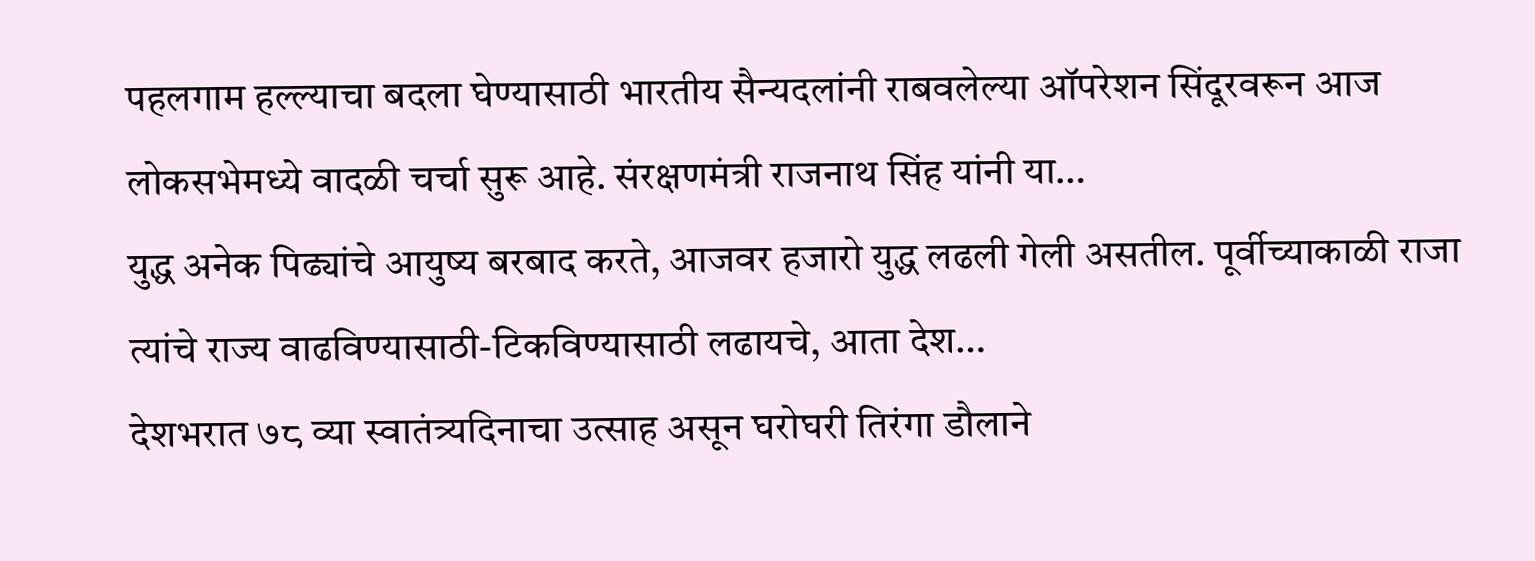पहलगाम हल्ल्याचा बदला घेण्यासाठी भारतीय सैन्यदलांनी राबवलेल्या ऑपरेशन सिंदूरवरून आज लोकसभेमध्ये वादळी चर्चा सुरू आहे. संरक्षणमंत्री राजनाथ सिंह यांनी या…
युद्ध अनेक पिढ्यांचे आयुष्य बरबाद करते, आजवर हजारो युद्ध लढली गेली असतील. पूर्वीच्याकाळी राजा त्यांचे राज्य वाढविण्यासाठी-टिकविण्यासाठी लढायचे, आता देश…
देशभरात ७८ व्या स्वातंत्र्यदिनाचा उत्साह असून घरोघरी तिरंगा डौलाने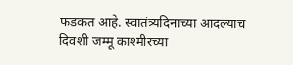फडकत आहे. स्वातंत्र्यदिनाच्या आदल्याच दिवशी जम्मू काश्मीरच्या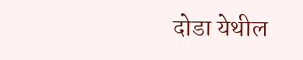दोडा येथील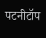पटनीटॉप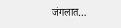जंगलात…